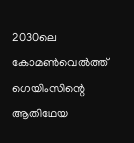2030ലെ കോമൺവെൽത്ത് ഗെയിംസിന്റെ ആതിഥേയ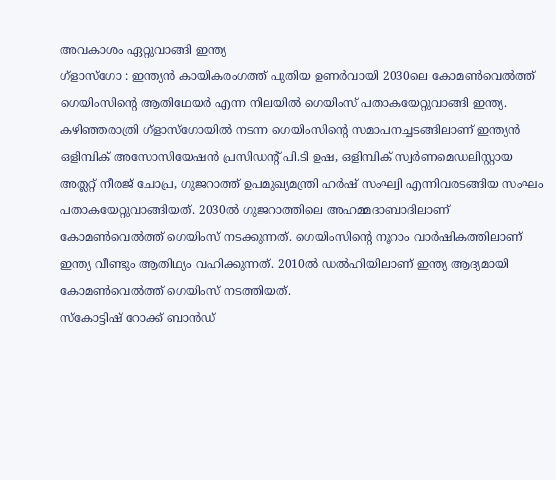അവകാശം ഏറ്റുവാങ്ങി ഇന്ത്യ
ഗ്ളാസ്ഗോ : ഇന്ത്യൻ കായികരംഗത്ത് പുതിയ ഉണർവായി 2030ലെ കോമൺവെൽത്ത് ഗെയിംസിന്റെ ആതിഥേയർ എന്ന നിലയിൽ ഗെയിംസ് പതാകയേറ്റുവാങ്ങി ഇന്ത്യ. കഴിഞ്ഞരാത്രി ഗ്ളാസ്ഗോയിൽ നടന്ന ഗെയിംസിന്റെ സമാപനച്ചടങ്ങിലാണ് ഇന്ത്യൻ ഒളിമ്പിക് അസോസിയേഷൻ പ്രസിഡന്റ് പി.ടി ഉഷ, ഒളിമ്പിക് സ്വർണമെഡലിസ്റ്റായ അത്ലറ്റ് നീരജ് ചോപ്ര, ഗുജറാത്ത് ഉപമുഖ്യമന്ത്രി ഹർഷ് സംഘ്വി എന്നിവരടങ്ങിയ സംഘം പതാകയേറ്റുവാങ്ങിയത്. 2030ൽ ഗുജറാത്തിലെ അഹമ്മദാബാദിലാണ് കോമൺവെൽത്ത് ഗെയിംസ് നടക്കുന്നത്. ഗെയിംസിന്റെ നൂറാം വാർഷികത്തിലാണ് ഇന്ത്യ വീണ്ടും ആതിഥ്യം വഹിക്കുന്നത്. 2010ൽ ഡൽഹിയിലാണ് ഇന്ത്യ ആദ്യമായി കോമൺവെൽത്ത് ഗെയിംസ് നടത്തിയത്.
സ്കോട്ടിഷ് റോക്ക് ബാൻഡ്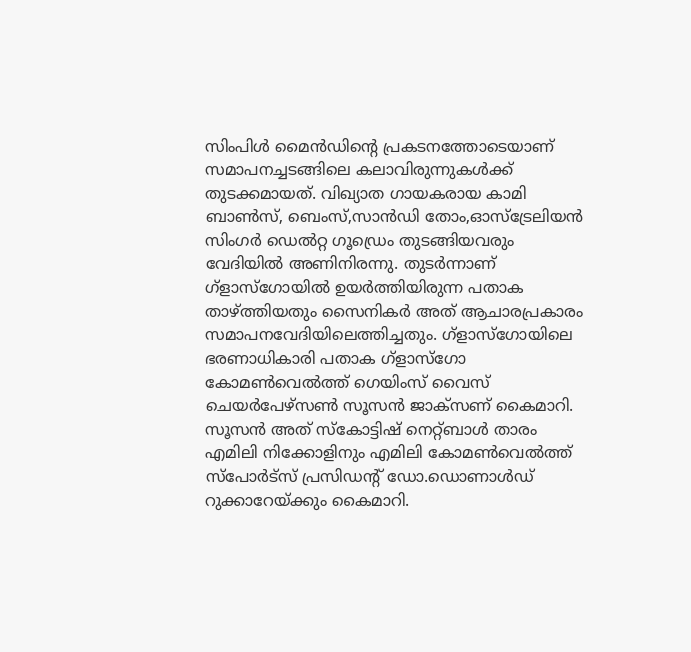സിംപിൾ മൈൻഡിന്റെ പ്രകടനത്തോടെയാണ് സമാപനച്ചടങ്ങിലെ കലാവിരുന്നുകൾക്ക് തുടക്കമായത്. വിഖ്യാത ഗായകരായ കാമി ബാൺസ്, ബെംസ്,സാൻഡി തോം,ഓസ്ട്രേലിയൻ സിംഗർ ഡെൽറ്റ ഗൂഡ്രെം തുടങ്ങിയവരും വേദിയിൽ അണിനിരന്നു. തുടർന്നാണ് ഗ്ളാസ്ഗോയിൽ ഉയർത്തിയിരുന്ന പതാക താഴ്ത്തിയതും സൈനികർ അത് ആചാരപ്രകാരം സമാപനവേദിയിലെത്തിച്ചതും. ഗ്ളാസ്ഗോയിലെ ഭരണാധികാരി പതാക ഗ്ളാസ്ഗോ കോമൺവെൽത്ത് ഗെയിംസ് വൈസ് ചെയർപേഴ്സൺ സൂസൻ ജാക്സണ് കൈമാറി. സൂസൻ അത് സ്കോട്ടിഷ് നെറ്റ്ബാൾ താരം എമിലി നിക്കോളിനും എമിലി കോമൺവെൽത്ത് സ്പോർട്സ് പ്രസിഡന്റ് ഡോ.ഡൊണാൾഡ് റുക്കാറേയ്ക്കും കൈമാറി.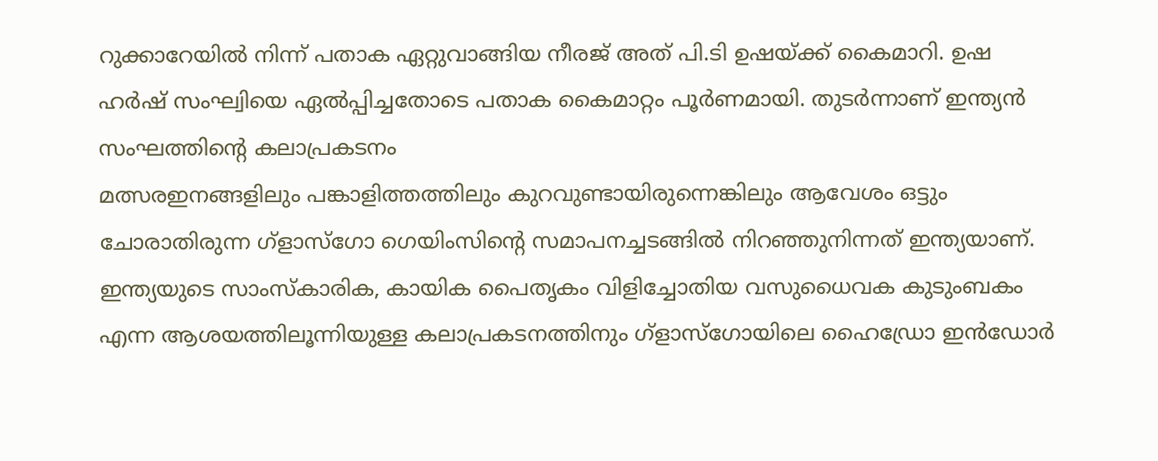റുക്കാറേയിൽ നിന്ന് പതാക ഏറ്റുവാങ്ങിയ നീരജ് അത് പി.ടി ഉഷയ്ക്ക് കൈമാറി. ഉഷ ഹർഷ് സംഘ്വിയെ ഏൽപ്പിച്ചതോടെ പതാക കൈമാറ്റം പൂർണമായി. തുടർന്നാണ് ഇന്ത്യൻ സംഘത്തിന്റെ കലാപ്രകടനം
മത്സരഇനങ്ങളിലും പങ്കാളിത്തത്തിലും കുറവുണ്ടായിരുന്നെങ്കിലും ആവേശം ഒട്ടും ചോരാതിരുന്ന ഗ്ളാസ്ഗോ ഗെയിംസിന്റെ സമാപനച്ചടങ്ങിൽ നിറഞ്ഞുനിന്നത് ഇന്ത്യയാണ്. ഇന്ത്യയുടെ സാംസ്കാരിക, കായിക പൈതൃകം വിളിച്ചോതിയ വസുധൈവക കുടുംബകം എന്ന ആശയത്തിലൂന്നിയുള്ള കലാപ്രകടനത്തിനും ഗ്ളാസ്ഗോയിലെ ഹൈഡ്രോ ഇൻഡോർ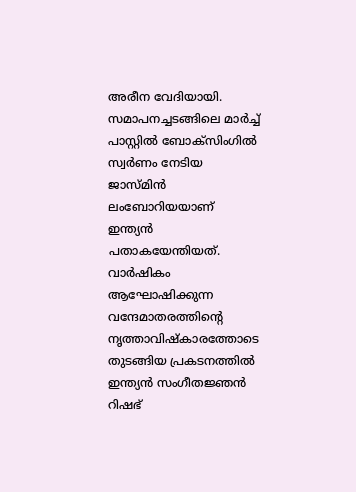അരീന വേദിയായി. സമാപനച്ചടങ്ങിലെ മാർച്ച് പാസ്റ്റിൽ ബോക്സിംഗിൽ സ്വർണം നേടിയ ജാസ്മിൻ ലംബോറിയയാണ് ഇന്ത്യൻ പതാകയേന്തിയത്. വാർഷികം ആഘോഷിക്കുന്ന വന്ദേമാതരത്തിന്റെ നൃത്താവിഷ്കാരത്തോടെ തുടങ്ങിയ പ്രകടനത്തിൽ ഇന്ത്യൻ സംഗീതജ്ഞൻ റിഷഭ്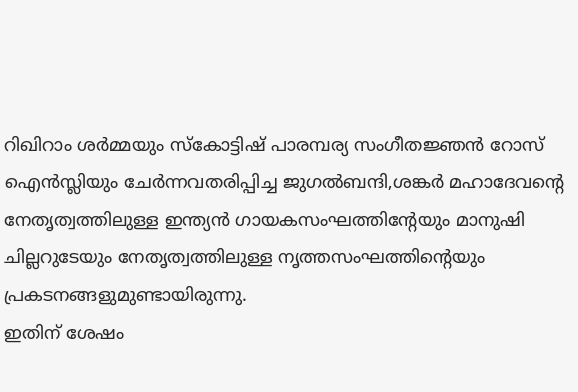റിഖിറാം ശർമ്മയും സ്കോട്ടിഷ് പാരമ്പര്യ സംഗീതജ്ഞൻ റോസ് ഐൻസ്ലിയും ചേർന്നവതരിപ്പിച്ച ജുഗൽബന്ദി,ശങ്കർ മഹാദേവന്റെ നേതൃത്വത്തിലുള്ള ഇന്ത്യൻ ഗായകസംഘത്തിന്റേയും മാനുഷി ചില്ലറുടേയും നേതൃത്വത്തിലുള്ള നൃത്തസംഘത്തിന്റെയും പ്രകടനങ്ങളുമുണ്ടായിരുന്നു.
ഇതിന് ശേഷം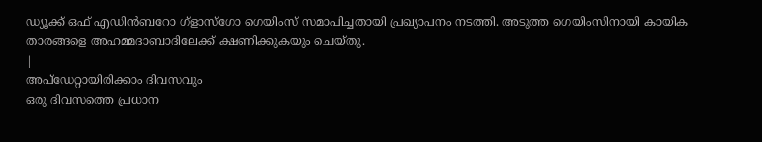ഡ്യൂക്ക് ഒഫ് എഡിൻബറോ ഗ്ളാസ്ഗോ ഗെയിംസ് സമാപിച്ചതായി പ്രഖ്യാപനം നടത്തി. അടുത്ത ഗെയിംസിനായി കായിക താരങ്ങളെ അഹമ്മദാബാദിലേക്ക് ക്ഷണിക്കുകയും ചെയ്തു.
|
അപ്ഡേറ്റായിരിക്കാം ദിവസവും
ഒരു ദിവസത്തെ പ്രധാന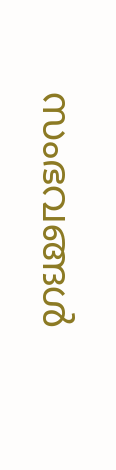സംഭവങ്ങൾ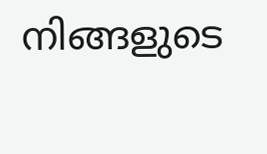നിങ്ങളുടെ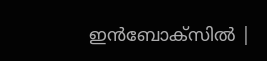ഇൻബോക്സിൽ |